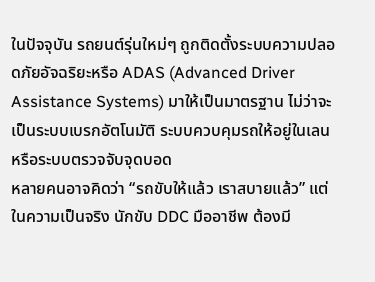ในปัจจุบัน รถยนต์รุ่นใหม่ๆ ถูกติดตั้งระบบความปลอดภัยอัจฉริยะหรือ ADAS (Advanced Driver Assistance Systems) มาให้เป็นมาตรฐาน ไม่ว่าจะเป็นระบบเบรกอัตโนมัติ ระบบควบคุมรถให้อยู่ในเลน หรือระบบตรวจจับจุดบอด
หลายคนอาจคิดว่า “รถขับให้แล้ว เราสบายแล้ว” แต่ในความเป็นจริง นักขับ DDC มืออาชีพ ต้องมี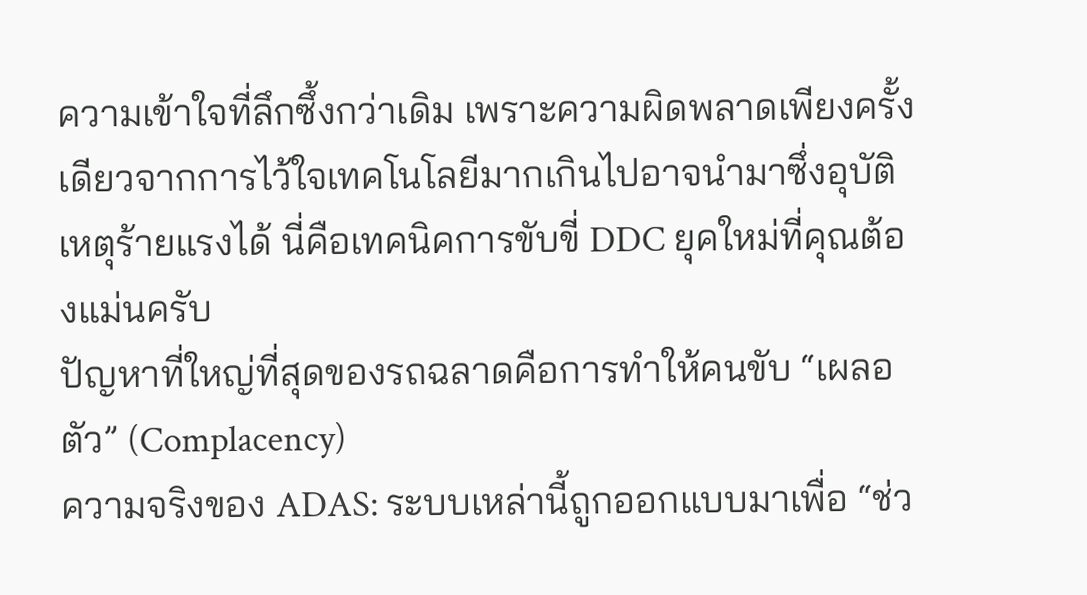ความเข้าใจที่ลึกซึ้งกว่าเดิม เพราะความผิดพลาดเพียงครั้งเดียวจากการไว้ใจเทคโนโลยีมากเกินไปอาจนำมาซึ่งอุบัติเหตุร้ายแรงได้ นี่คือเทคนิคการขับขี่ DDC ยุคใหม่ที่คุณต้องแม่นครับ
ปัญหาที่ใหญ่ที่สุดของรถฉลาดคือการทำให้คนขับ “เผลอตัว” (Complacency)
ความจริงของ ADAS: ระบบเหล่านี้ถูกออกแบบมาเพื่อ “ช่ว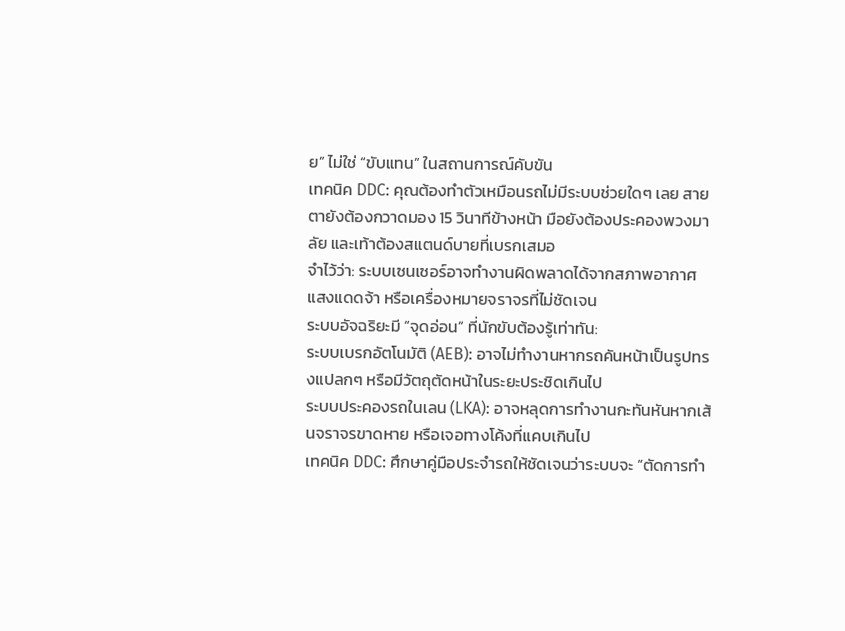ย” ไม่ใช่ “ขับแทน” ในสถานการณ์คับขัน
เทคนิค DDC: คุณต้องทำตัวเหมือนรถไม่มีระบบช่วยใดๆ เลย สายตายังต้องกวาดมอง 15 วินาทีข้างหน้า มือยังต้องประคองพวงมาลัย และเท้าต้องสแตนด์บายที่เบรกเสมอ
จำไว้ว่า: ระบบเซนเซอร์อาจทำงานผิดพลาดได้จากสภาพอากาศ แสงแดดจ้า หรือเครื่องหมายจราจรที่ไม่ชัดเจน
ระบบอัจฉริยะมี “จุดอ่อน” ที่นักขับต้องรู้เท่าทัน:
ระบบเบรกอัตโนมัติ (AEB): อาจไม่ทำงานหากรถคันหน้าเป็นรูปทรงแปลกๆ หรือมีวัตถุตัดหน้าในระยะประชิดเกินไป
ระบบประคองรถในเลน (LKA): อาจหลุดการทำงานกะทันหันหากเส้นจราจรขาดหาย หรือเจอทางโค้งที่แคบเกินไป
เทคนิค DDC: ศึกษาคู่มือประจำรถให้ชัดเจนว่าระบบจะ “ตัดการทำ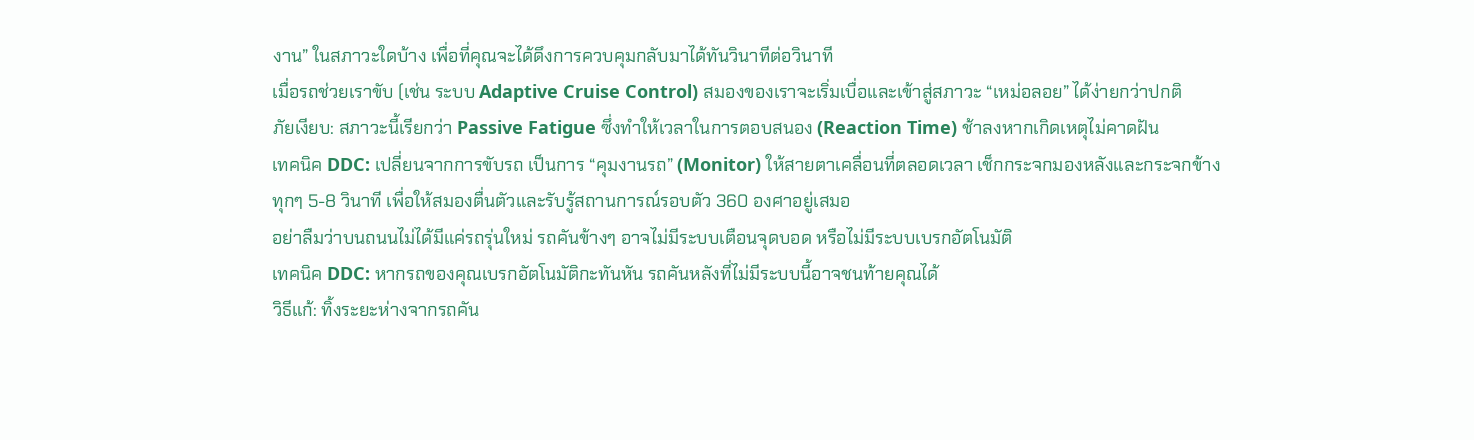งาน” ในสภาวะใดบ้าง เพื่อที่คุณจะได้ดึงการควบคุมกลับมาได้ทันวินาทีต่อวินาที
เมื่อรถช่วยเราขับ (เช่น ระบบ Adaptive Cruise Control) สมองของเราจะเริ่มเบื่อและเข้าสู่สภาวะ “เหม่อลอย” ได้ง่ายกว่าปกติ
ภัยเงียบ: สภาวะนี้เรียกว่า Passive Fatigue ซึ่งทำให้เวลาในการตอบสนอง (Reaction Time) ช้าลงหากเกิดเหตุไม่คาดฝัน
เทคนิค DDC: เปลี่ยนจากการขับรถ เป็นการ “คุมงานรถ” (Monitor) ให้สายตาเคลื่อนที่ตลอดเวลา เช็กกระจกมองหลังและกระจกข้างทุกๆ 5-8 วินาที เพื่อให้สมองตื่นตัวและรับรู้สถานการณ์รอบตัว 360 องศาอยู่เสมอ
อย่าลืมว่าบนถนนไม่ได้มีแค่รถรุ่นใหม่ รถคันข้างๆ อาจไม่มีระบบเตือนจุดบอด หรือไม่มีระบบเบรกอัตโนมัติ
เทคนิค DDC: หากรถของคุณเบรกอัตโนมัติกะทันหัน รถคันหลังที่ไม่มีระบบนี้อาจชนท้ายคุณได้
วิธีแก้: ทิ้งระยะห่างจากรถคัน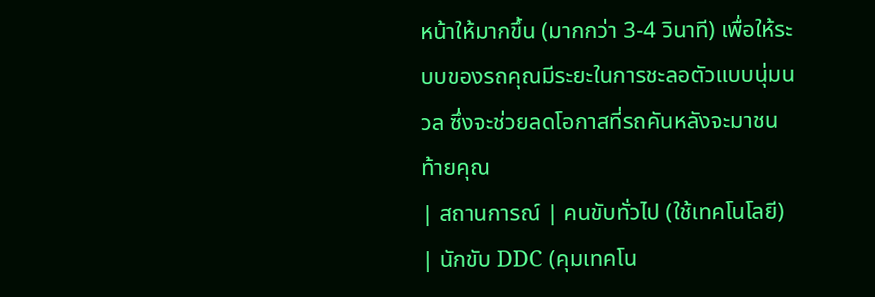หน้าให้มากขึ้น (มากกว่า 3-4 วินาที) เพื่อให้ระบบของรถคุณมีระยะในการชะลอตัวแบบนุ่มนวล ซึ่งจะช่วยลดโอกาสที่รถคันหลังจะมาชนท้ายคุณ
| สถานการณ์ | คนขับทั่วไป (ใช้เทคโนโลยี) | นักขับ DDC (คุมเทคโน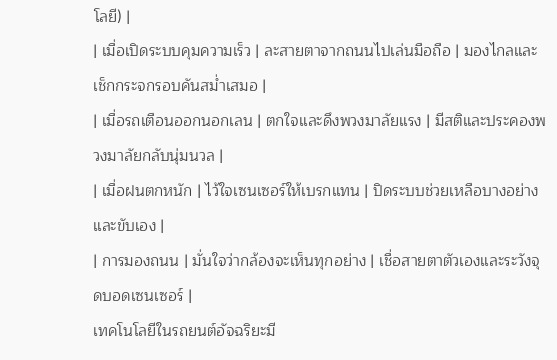โลยี) |
| เมื่อเปิดระบบคุมความเร็ว | ละสายตาจากถนนไปเล่นมือถือ | มองไกลและเช็กกระจกรอบคันสม่ำเสมอ |
| เมื่อรถเตือนออกนอกเลน | ตกใจและดึงพวงมาลัยแรง | มีสติและประคองพวงมาลัยกลับนุ่มนวล |
| เมื่อฝนตกหนัก | ไว้ใจเซนเซอร์ให้เบรกแทน | ปิดระบบช่วยเหลือบางอย่างและขับเอง |
| การมองถนน | มั่นใจว่ากล้องจะเห็นทุกอย่าง | เชื่อสายตาตัวเองและระวังจุดบอดเซนเซอร์ |
เทคโนโลยีในรถยนต์อัจฉริยะมี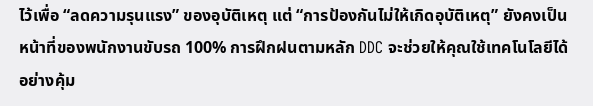ไว้เพื่อ “ลดความรุนแรง” ของอุบัติเหตุ แต่ “การป้องกันไม่ให้เกิดอุบัติเหตุ” ยังคงเป็นหน้าที่ของพนักงานขับรถ 100% การฝึกฝนตามหลัก DDC จะช่วยให้คุณใช้เทคโนโลยีได้อย่างคุ้ม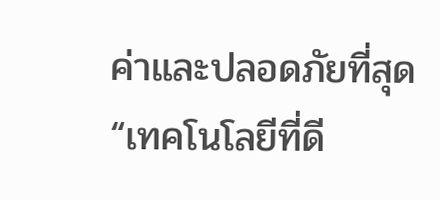ค่าและปลอดภัยที่สุด
“เทคโนโลยีที่ดี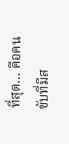ที่สุด… คือคนขับที่มีส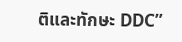ติและทักษะ DDC”